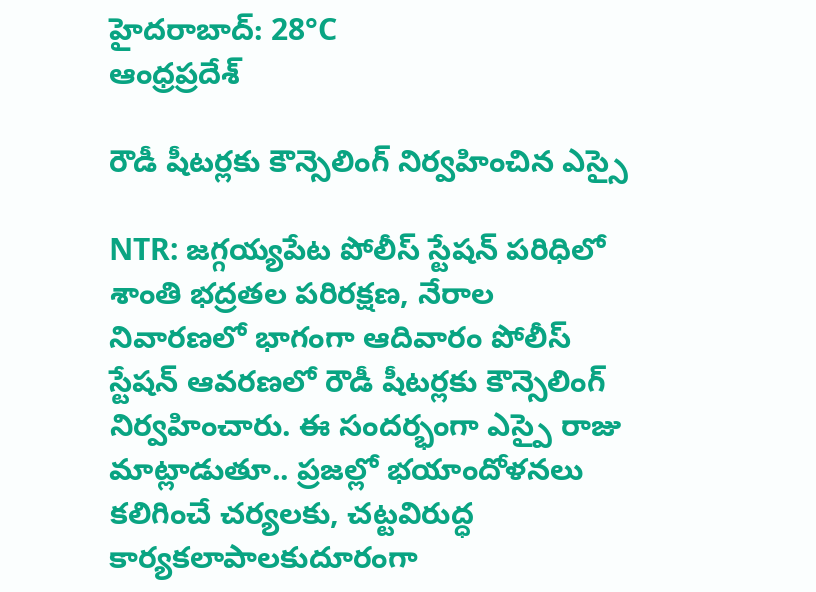హైదరాబాద్: 28°C
ఆంధ్రప్రదేశ్

రౌడీ షీటర్లకు కౌన్సెలింగ్ నిర్వహించిన ఎస్సై

NTR: జగ్గయ్యపేట పోలీస్ స్టేషన్ పరిధిలో శాంతి భద్రతల పరిరక్షణ, నేరాల నివారణలో భాగంగా ఆదివారం పోలీస్ స్టేషన్ ఆవరణలో రౌడీ షీటర్లకు కౌన్సెలింగ్ నిర్వహించారు. ఈ సందర్భంగా ఎస్పై రాజు మాట్లాడుతూ.. ప్రజల్లో భయాందోళనలు కలిగించే చర్యలకు, చట్టవిరుద్ధ కార్యకలాపాలకుదూరంగా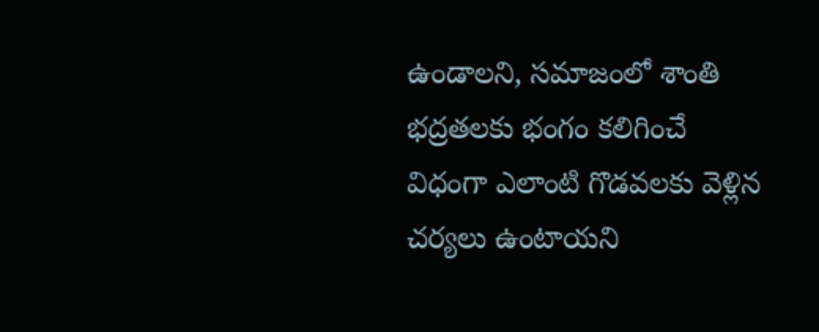ఉండాలని, సమాజంలో శాంతి భద్రతలకు భంగం కలిగించే విధంగా ఎలాంటి గొడవలకు వెళ్లిన చర్యలు ఉంటాయని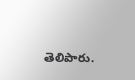తెలిపారు.